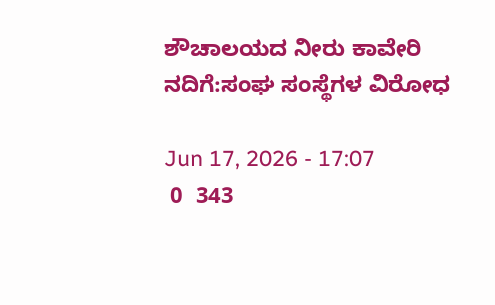ಶೌಚಾಲಯದ ನೀರು ಕಾವೇರಿ ನದಿಗೆ:ಸಂಘ ಸಂಸ್ಥೆಗಳ ವಿರೋಧ

Jun 17, 2026 - 17:07
 0  343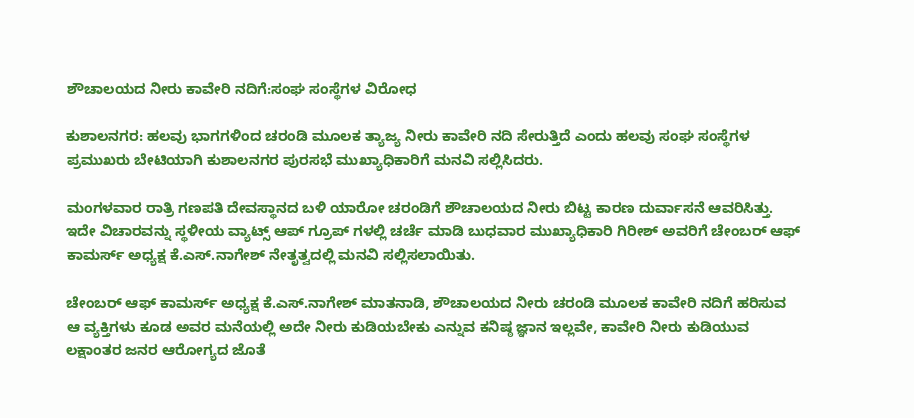ಶೌಚಾಲಯದ ನೀರು ಕಾವೇರಿ ನದಿಗೆ:ಸಂಘ ಸಂಸ್ಥೆಗಳ ವಿರೋಧ

ಕುಶಾಲನಗರ: ಹಲವು ಭಾಗಗಳಿಂದ ಚರಂಡಿ ಮೂಲಕ ತ್ಯಾಜ್ಯ ನೀರು ಕಾವೇರಿ ನದಿ ಸೇರುತ್ತಿದೆ ಎಂದು ಹಲವು ಸಂಘ ಸಂಸ್ಥೆಗಳ ಪ್ರಮುಖರು ಬೇಟಿಯಾಗಿ ಕುಶಾಲನಗರ ಪುರಸಭೆ ಮುಖ್ಯಾಧಿಕಾರಿಗೆ ಮನವಿ ಸಲ್ಲಿಸಿದರು.

ಮಂಗಳವಾರ ರಾತ್ರಿ ಗಣಪತಿ ದೇವಸ್ಥಾನದ ಬಳಿ ಯಾರೋ ಚರಂಡಿಗೆ ಶೌಚಾಲಯದ ನೀರು ಬಿಟ್ಟ ಕಾರಣ ದುರ್ವಾಸನೆ ಆವರಿಸಿತ್ತು. ಇದೇ ವಿಚಾರವನ್ನು ಸ್ಥಳೀಯ ವ್ಯಾಟ್ಸ್ ಆಪ್ ಗ್ರೂಪ್ ಗಳಲ್ಲಿ ಚರ್ಚೆ ಮಾಡಿ ಬುಧವಾರ ಮುಖ್ಯಾಧಿಕಾರಿ ಗಿರೀಶ್ ಅವರಿಗೆ ಚೇಂಬರ್ ಆಫ್ ಕಾಮರ್ಸ್ ಅಧ್ಯಕ್ಷ ಕೆ.ಎಸ್.ನಾಗೇಶ್ ನೇತೃತ್ವದಲ್ಲಿ ಮನವಿ ಸಲ್ಲಿಸಲಾಯಿತು.

ಚೇಂಬರ್ ಆಫ್ ಕಾಮರ್ಸ್ ಅಧ್ಯಕ್ಷ ಕೆ.ಎಸ್.ನಾಗೇಶ್ ಮಾತನಾಡಿ, ಶೌಚಾಲಯದ ನೀರು ಚರಂಡಿ ಮೂಲಕ ಕಾವೇರಿ ನದಿಗೆ ಹರಿಸುವ ಆ ವ್ಯಕ್ತಿಗಳು ಕೂಡ ಅವರ ಮನೆಯಲ್ಲಿ ಅದೇ ನೀರು ಕುಡಿಯಬೇಕು ಎನ್ನುವ ಕನಿಷ್ಠ ಜ್ಞಾನ ಇಲ್ಲವೇ, ಕಾವೇರಿ ನೀರು ಕುಡಿಯುವ ಲಕ್ಷಾಂತರ ಜನರ ಆರೋಗ್ಯದ ಜೊತೆ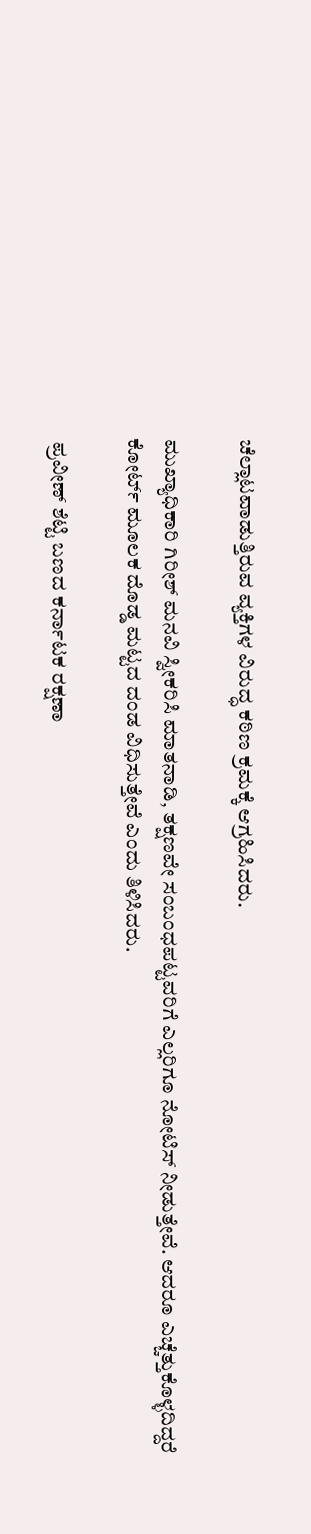ಚೆಲ್ಲಾಟವಾಡುತ್ತಿರುವ ವ್ಯಕ್ತಿಗಳ ವಿರುದ್ಧ ಕಠಿಣ ಕ್ರಮಕ್ಕೆ ಆಗ್ರಹಿಸಿದರು.

ಮುಖ್ಯಾಧಿಕಾರಿ ಗಿರೀಶ್ ಮನವಿ ಸ್ವೀಕರಿಸಿ ಮಾತನಾಡಿ, ತಕ್ಷಣವೇ ಸಂಬಂಧಪಟ್ಟವರಿಗೆ ಎಲ್ಲರಿಗೂ ನೋಟಿಸ್ ನೀಡುತ್ತೇವೆ. ಆದರೂ ಎಚ್ಚೆತ್ತುಕೊಳ್ಳದಿದ್ದರೆ ಕೋರ್ಟ್ ಮೂಲಕ ದೊಡ್ಡ ಮಟ್ಟದ ದಂಡ ವಿಧಿಸುತ್ತೇವೆ ಎಂದು ತಿಳಿಸಿದರು.

 ಪ್ರವೀಣ್ ಶೆಟ್ಟಿ ಬಣದ ಕರ್ನಾಟಕ ರಕ್ಷಣಾ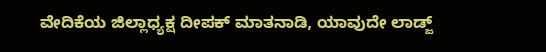ವೇದಿಕೆಯ ಜಿಲ್ಲಾಧ್ಯಕ್ಷ ದೀಪಕ್ ಮಾತನಾಡಿ, ಯಾವುದೇ ಲಾಡ್ಜ್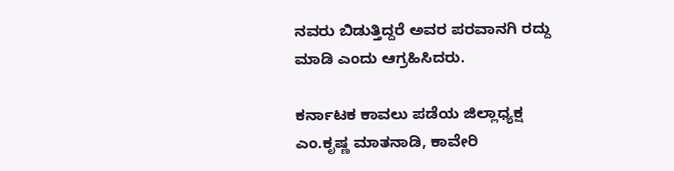ನವರು ಬಿಡುತ್ತಿದ್ದರೆ ಅವರ ಪರವಾನಗಿ ರದ್ದು ಮಾಡಿ ಎಂದು ಆಗ್ರಹಿಸಿದರು.

ಕರ್ನಾಟಕ ಕಾವಲು ಪಡೆಯ ಜಿಲ್ಲಾಧ್ಯಕ್ಷ ಎಂ.ಕೃಷ್ಣ ಮಾತನಾಡಿ, ಕಾವೇರಿ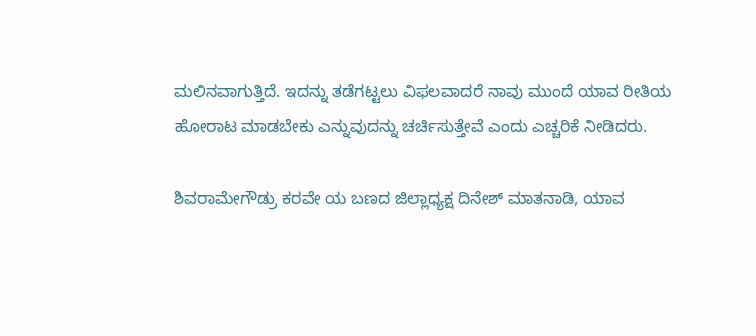ಮಲಿನವಾಗುತ್ತಿದೆ. ಇದನ್ನು ತಡೆಗಟ್ಟಲು ವಿಫಲವಾದರೆ ನಾವು ಮುಂದೆ ಯಾವ ರೀತಿಯ ಹೋರಾಟ ಮಾಡಬೇಕು ಎನ್ನುವುದನ್ನು ಚರ್ಚಿಸುತ್ತೇವೆ ಎಂದು ಎಚ್ಚರಿಕೆ ನೀಡಿದರು.

ಶಿವರಾಮೇಗೌಡ್ರು ಕರವೇ ಯ ಬಣದ ಜಿಲ್ಲಾಧ್ಯಕ್ಷ ದಿನೇಶ್ ಮಾತನಾಡಿ, ಯಾವ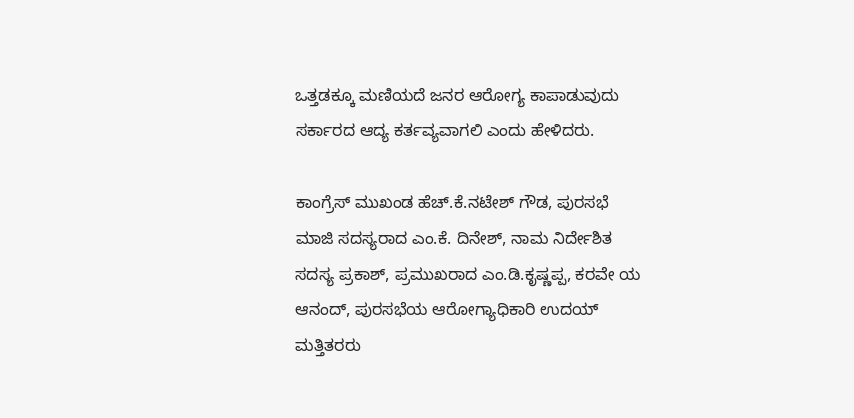ಒತ್ತಡಕ್ಕೂ ಮಣಿಯದೆ ಜನರ ಆರೋಗ್ಯ ಕಾಪಾಡುವುದು ಸರ್ಕಾರದ ಆದ್ಯ ಕರ್ತವ್ಯವಾಗಲಿ ಎಂದು ಹೇಳಿದರು.

ಕಾಂಗ್ರೆಸ್ ಮುಖಂಡ ಹೆಚ್.ಕೆ.ನಟೇಶ್ ಗೌಡ, ಪುರಸಭೆ ಮಾಜಿ ಸದಸ್ಯರಾದ ಎಂ.ಕೆ. ದಿನೇಶ್, ನಾಮ ನಿರ್ದೇಶಿತ ಸದಸ್ಯ ಪ್ರಕಾಶ್, ಪ್ರಮುಖರಾದ ಎಂ.ಡಿ.ಕೃಷ್ಣಪ್ಪ, ಕರವೇ ಯ ಆನಂದ್, ಪುರಸಭೆಯ ಆರೋಗ್ಯಾಧಿಕಾರಿ ಉದಯ್ ಮತ್ತಿತರರು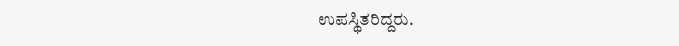ಉಪಸ್ಥಿತರಿದ್ದರು.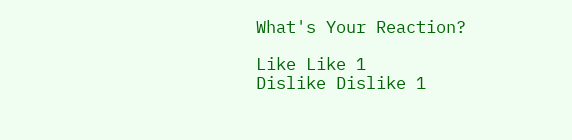What's Your Reaction?

Like Like 1
Dislike Dislike 1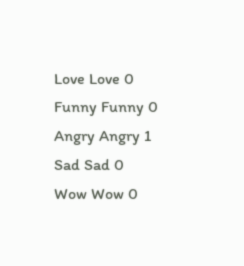Love Love 0
Funny Funny 0
Angry Angry 1
Sad Sad 0
Wow Wow 0